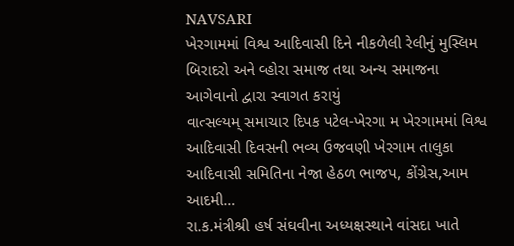NAVSARI
ખેરગામમાં વિશ્વ આદિવાસી દિને નીકળેલી રેલીનું મુસ્લિમ બિરાદરો અને વ્હોરા સમાજ તથા અન્ય સમાજના આગેવાનો દ્વારા સ્વાગત કરાયું
વાત્સલ્યમ્ સમાચાર દિપક પટેલ-ખેરગા મ ખેરગામમાં વિશ્વ આદિવાસી દિવસની ભવ્ય ઉજવણી ખેરગામ તાલુકા આદિવાસી સમિતિના નેજા હેઠળ ભાજપ, કોંગ્રેસ,આમ આદમી…
રા.ક.મંત્રીશ્રી હર્ષ સંઘવીના અધ્યક્ષસ્થાને વાંસદા ખાતે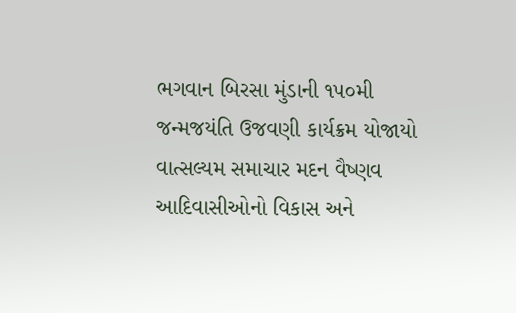ભગવાન બિરસા મુંડાની ૧૫૦મી જન્મજયંતિ ઉજવણી કાર્યક્રમ યોજાયો
વાત્સલ્યમ સમાચાર મદન વૈષ્ણવ આદિવાસીઓનો વિકાસ અને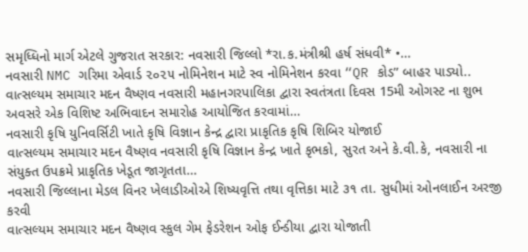સમૃધ્ધિનો માર્ગ એટલે ગુજરાત સરકાર: નવસારી જિલ્લો *રા.ક.મંત્રીશ્રી હર્ષ સંધવી* •…
નવસારી NMC ગરિમા એવાર્ડ ૨૦૨૫ નોમિનેશન માટે સ્વ નોમિનેશન કરવા “QR કોડ” બાહર પાડ્યો..
વાત્સલ્યમ સમાચાર મદન વૈષ્ણવ નવસારી મહાનગરપાલિકા દ્વારા સ્વતંત્રતા દિવસ 15મી ઓગસ્ટ ના શુભ અવસરે એક વિશિષ્ટ અભિવાદન સમારોહ આયોજિત કરવામાં…
નવસારી કૃષિ યુનિવર્સિટી ખાતે કૃષિ વિજ્ઞાન કેન્દ્ર દ્વારા પ્રાકૃતિક કૃષિ શિબિર યોજાઈ
વાત્સલ્યમ સમાચાર મદન વૈષ્ણવ નવસારી કૃષિ વિજ્ઞાન કેન્દ્ર ખાતે કૃભકો, સુરત અને કે.વી.કે, નવસારી ના સંયુક્ત ઉપક્રમે પ્રાકૃતિક ખેડૂત જાગૃતતા…
નવસારી જિલ્લાના મેડલ વિનર ખેલાડીઓએ શિષ્યવૃત્તિ તથા વૃત્તિકા માટે ૩૧ તા. સુધીમાં ઓનલાઈન અરજી કરવી
વાત્સલ્યમ સમાચાર મદન વૈષ્ણવ સ્કુલ ગેમ ફેડરેશન ઓફ ઈન્ડીયા દ્વારા યોજાતી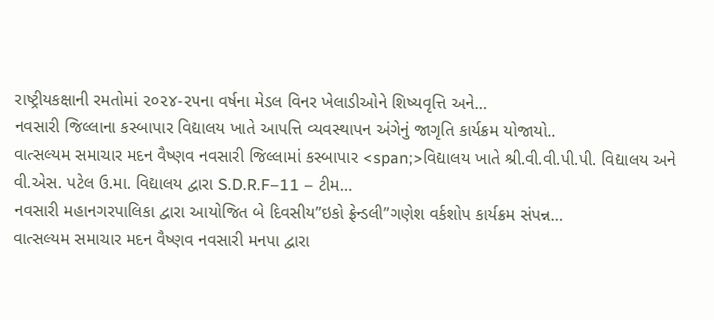રાષ્ટ્રીયકક્ષાની રમતોમાં ૨૦૨૪-૨૫ના વર્ષના મેડલ વિનર ખેલાડીઓને શિષ્યવૃત્તિ અને…
નવસારી જિલ્લાના કસ્બાપાર વિદ્યાલય ખાતે આપત્તિ વ્યવસ્થાપન અંગેનું જાગૃતિ કાર્યક્રમ યોજાયો..
વાત્સલ્યમ સમાચાર મદન વૈષ્ણવ નવસારી જિલ્લામાં કસ્બાપાર <span;>વિદ્યાલય ખાતે શ્રી.વી.વી.પી.પી. વિદ્યાલય અને વી.એસ. પટેલ ઉ.મા. વિદ્યાલય દ્વારા S.D.R.F–11 – ટીમ…
નવસારી મહાનગરપાલિકા દ્વારા આયોજિત બે દિવસીય”ઇકો ફ્રેન્ડલી”ગણેશ વર્કશોપ કાર્યક્રમ સંપન્ન…
વાત્સલ્યમ સમાચાર મદન વૈષ્ણવ નવસારી મનપા દ્વારા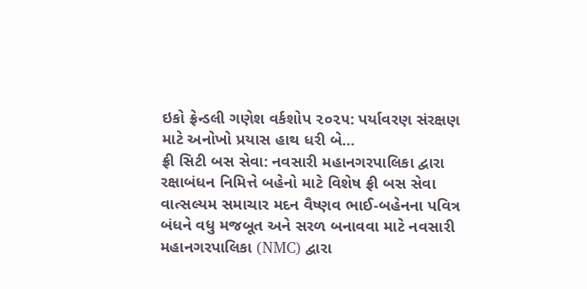ઇકો ફ્રેન્ડલી ગણેશ વર્કશોપ ૨૦૨૫: પર્યાવરણ સંરક્ષણ માટે અનોખો પ્રયાસ હાથ ધરી બે…
ફ્રી સિટી બસ સેવા: નવસારી મહાનગરપાલિકા દ્વારા રક્ષાબંધન નિમિત્તે બહેનો માટે વિશેષ ફ્રી બસ સેવા
વાત્સલ્યમ સમાચાર મદન વૈષ્ણવ ભાઈ-બહેનના પવિત્ર બંધને વધુ મજબૂત અને સરળ બનાવવા માટે નવસારી મહાનગરપાલિકા (NMC) દ્વારા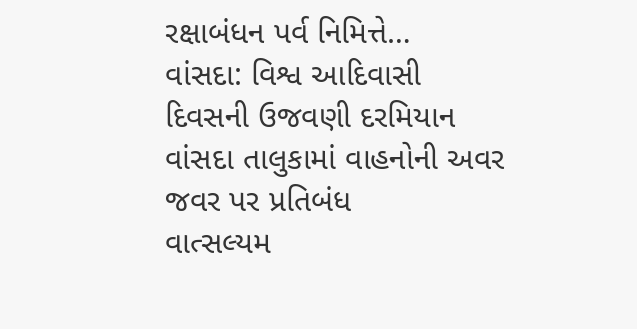રક્ષાબંધન પર્વ નિમિત્તે…
વાંસદા: વિશ્વ આદિવાસી દિવસની ઉજવણી દરમિયાન વાંસદા તાલુકામાં વાહનોની અવર જવર પર પ્રતિબંધ
વાત્સલ્યમ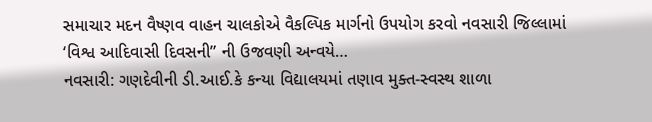સમાચાર મદન વૈષ્ણવ વાહન ચાલકોએ વૈકલ્પિક માર્ગનો ઉપયોગ કરવો નવસારી જિલ્લામાં ‘વિશ્વ આદિવાસી દિવસની” ની ઉજવણી અન્વયે…
નવસારી: ગણદેવીની ડી.આઈ.કે કન્યા વિદ્યાલયમાં તણાવ મુક્ત-સ્વસ્થ શાળા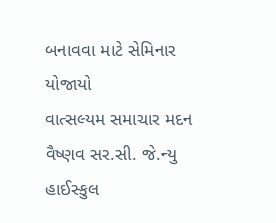બનાવવા માટે સેમિનાર યોજાયો
વાત્સલ્યમ સમાચાર મદન વૈષ્ણવ સર.સી. જે.ન્યુ હાઈસ્કુલ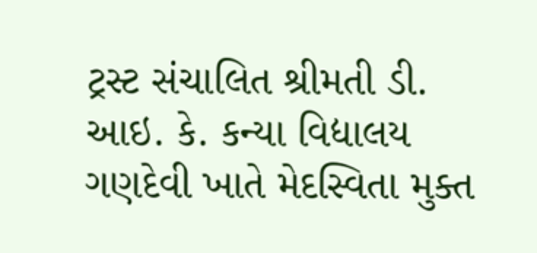ટ્રસ્ટ સંચાલિત શ્રીમતી ડી. આઇ. કે. કન્યા વિદ્યાલય ગણદેવી ખાતે મેદસ્વિતા મુક્ત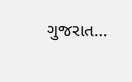ગુજરાત…